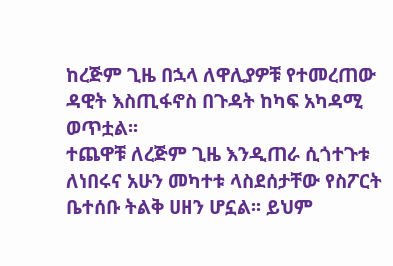ከረጅም ጊዜ በኋላ ለዋሊያዎቹ የተመረጠው ዳዊት እስጢፋኖስ በጉዳት ከካፍ አካዳሚ ወጥቷል፡፡
ተጨዋቹ ለረጅም ጊዜ እንዲጠራ ሲጎተጉቱ ለነበሩና አሁን መካተቱ ላስደሰታቸው የስፖርት ቤተሰቡ ትልቅ ሀዘን ሆኗል፡፡ ይህም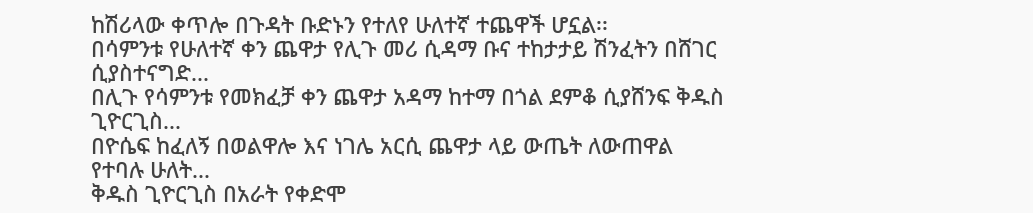ከሽሪላው ቀጥሎ በጉዳት ቡድኑን የተለየ ሁለተኛ ተጨዋች ሆኗል፡፡
በሳምንቱ የሁለተኛ ቀን ጨዋታ የሊጉ መሪ ሲዳማ ቡና ተከታታይ ሽንፈትን በሸገር ሲያስተናግድ...
በሊጉ የሳምንቱ የመክፈቻ ቀን ጨዋታ አዳማ ከተማ በጎል ደምቆ ሲያሸንፍ ቅዱስ ጊዮርጊስ...
በዮሴፍ ከፈለኝ በወልዋሎ እና ነገሌ አርሲ ጨዋታ ላይ ውጤት ለውጠዋል የተባሉ ሁለት...
ቅዱስ ጊዮርጊስ በአራት የቀድሞ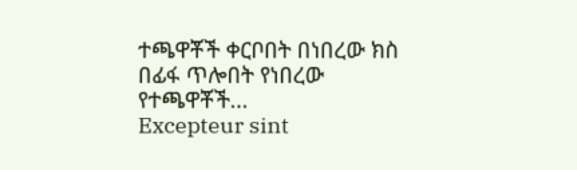ተጫዋቾች ቀርቦበት በነበረው ክስ በፊፋ ጥሎበት የነበረው የተጫዋቾች...
Excepteur sint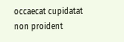occaecat cupidatat non proident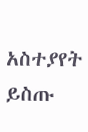አስተያየት ይስጡ